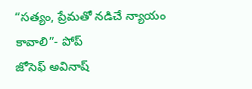“సత్యం, ప్రేమతో నడిచే న్యాయం కావాలి”- పోప్
జోసెఫ్ అవినాష్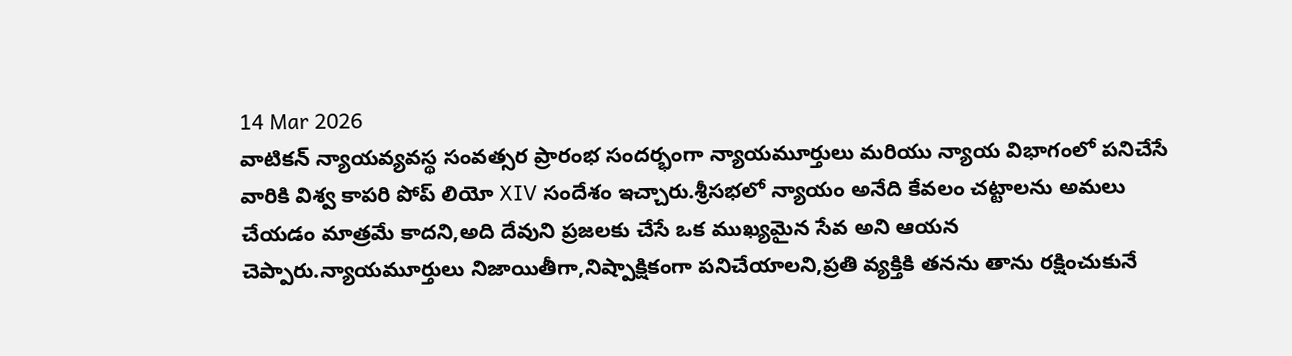14 Mar 2026
వాటికన్ న్యాయవ్యవస్థ సంవత్సర ప్రారంభ సందర్భంగా న్యాయమూర్తులు మరియు న్యాయ విభాగంలో పనిచేసే వారికి విశ్వ కాపరి పోప్ లియో XIV సందేశం ఇచ్చారు.శ్రీసభలో న్యాయం అనేది కేవలం చట్టాలను అమలు చేయడం మాత్రమే కాదని,అది దేవుని ప్రజలకు చేసే ఒక ముఖ్యమైన సేవ అని ఆయన చెప్పారు.న్యాయమూర్తులు నిజాయితీగా,నిష్పాక్షికంగా పనిచేయాలని,ప్రతి వ్యక్తికి తనను తాను రక్షించుకునే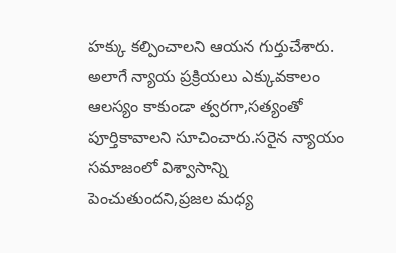హక్కు కల్పించాలని ఆయన గుర్తుచేశారు. అలాగే న్యాయ ప్రక్రియలు ఎక్కువకాలం ఆలస్యం కాకుండా త్వరగా,సత్యంతో పూర్తికావాలని సూచించారు.సరైన న్యాయం సమాజంలో విశ్వాసాన్ని పెంచుతుందని,ప్రజల మధ్య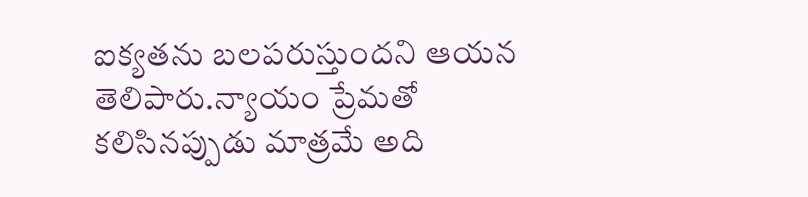ఐక్యతను బలపరుస్తుందని ఆయన తెలిపారు.న్యాయం ప్రేమతో కలిసినప్పుడు మాత్రమే అది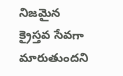నిజమైన క్రైస్తవ సేవగా మారుతుందని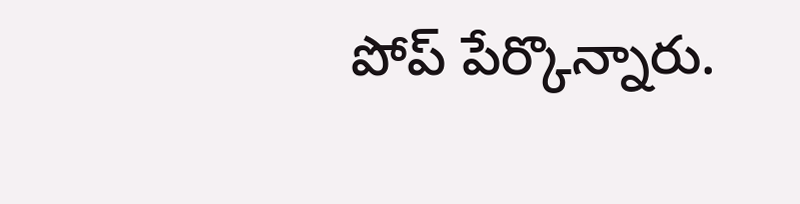పోప్ పేర్కొన్నారు.